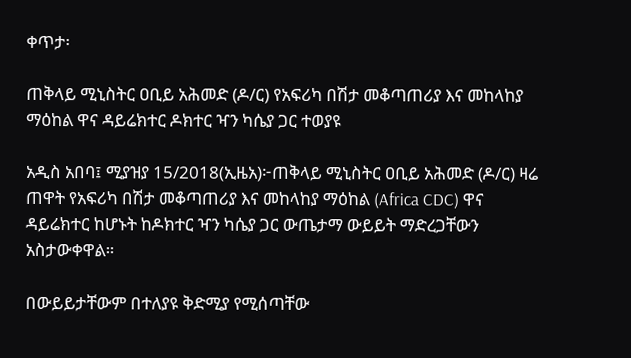ቀጥታ፡

ጠቅላይ ሚኒስትር ዐቢይ አሕመድ (ዶ/ር) የአፍሪካ በሽታ መቆጣጠሪያ እና መከላከያ ማዕከል ዋና ዳይሬክተር ዶክተር ዣን ካሴያ ጋር ተወያዩ

አዲስ አበባ፤ ሚያዝያ 15/2018(ኢዜአ)፦ጠቅላይ ሚኒስትር ዐቢይ አሕመድ (ዶ/ር) ዛሬ ጠዋት የአፍሪካ በሽታ መቆጣጠሪያ እና መከላከያ ማዕከል (Africa CDC) ዋና ዳይሬክተር ከሆኑት ከዶክተር ዣን ካሴያ ጋር ውጤታማ ውይይት ማድረጋቸውን አስታውቀዋል።

በውይይታቸውም በተለያዩ ቅድሚያ የሚሰጣቸው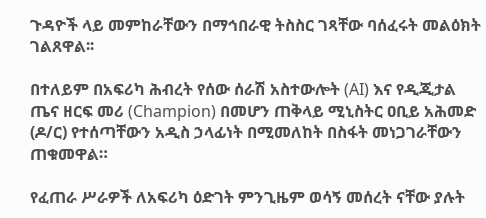ጉዳዮች ላይ መምከራቸውን በማኅበራዊ ትስስር ገጻቸው ባሰፈሩት መልዕክት ገልጸዋል፡፡

በተለይም በአፍሪካ ሕብረት የሰው ሰራሽ አስተውሎት (AI) እና የዲጂታል ጤና ዘርፍ መሪ (Champion) በመሆን ጠቅላይ ሚኒስትር ዐቢይ አሕመድ (ዶ/ር) የተሰጣቸውን አዲስ ኃላፊነት በሚመለከት በስፋት መነጋገራቸውን ጠቁመዋል።

የፈጠራ ሥራዎች ለአፍሪካ ዕድገት ምንጊዜም ወሳኝ መሰረት ናቸው ያሉት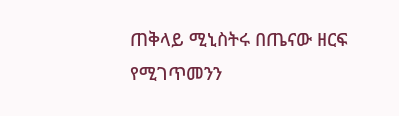ጠቅላይ ሚኒስትሩ በጤናው ዘርፍ የሚገጥመንን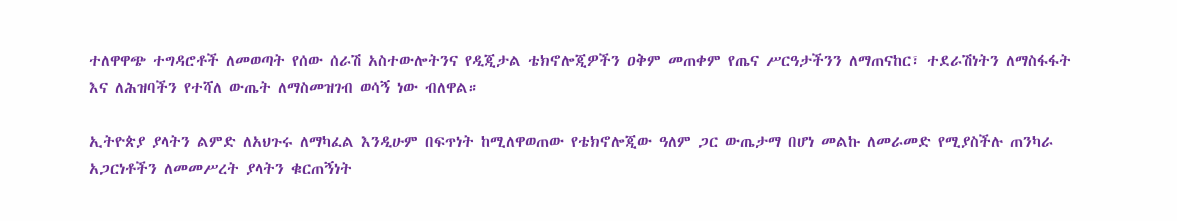ተለዋዋጭ ተግዳሮቶች ለመወጣት የሰው ሰራሽ አስተውሎትንና የዲጂታል ቴክኖሎጂዎችን ዐቅም መጠቀም የጤና ሥርዓታችንን ለማጠናከር፣ ተደራሽነትን ለማስፋፋት እና ለሕዝባችን የተሻለ ውጤት ለማስመዝገብ ወሳኝ ነው ብለዋል።

ኢትዮጵያ ያላትን ልምድ ለአህጉሩ ለማካፈል እንዲሁም በፍጥነት ከሚለዋወጠው የቴክኖሎጂው ዓለም ጋር ውጤታማ በሆነ መልኩ ለመራመድ የሚያስችሉ ጠንካራ አጋርነቶችን ለመመሥረት ያላትን ቁርጠኝነት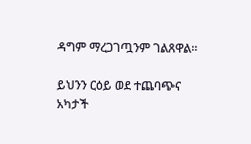ዳግም ማረጋገጧንም ገልጸዋል።

ይህንን ርዕይ ወደ ተጨባጭና አካታች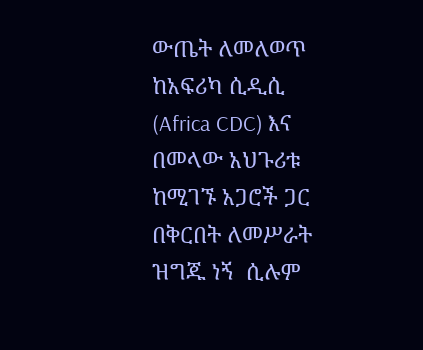ውጤት ለመለወጥ ከአፍሪካ ሲዲሲ (Africa CDC) እና በመላው አህጉሪቱ ከሚገኙ አጋሮች ጋር በቅርበት ለመሥራት ዝግጁ ነኝ  ሲሉም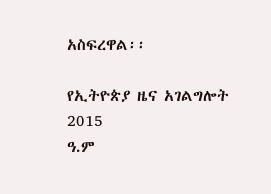አስፍረዋል፡፡

የኢትዮጵያ ዜና አገልግሎት
2015
ዓ.ም